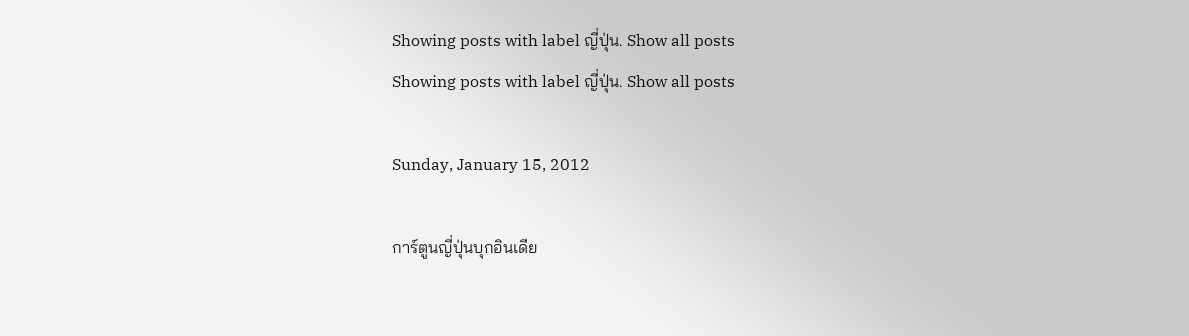Showing posts with label ญี่ปุ่น. Show all posts
Showing posts with label ญี่ปุ่น. Show all posts

Sunday, January 15, 2012

การ์ตูนญี่ปุ่นบุกอินเดีย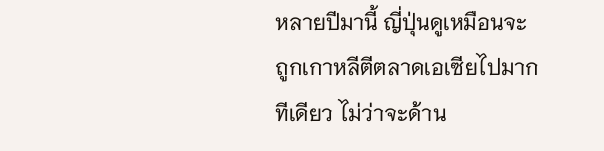หลายปีมานี้ ญี่ปุ่นดูเหมือนจะถูกเกาหลีตีตลาดเอเซียไปมากทีเดียว ไม่ว่าจะด้าน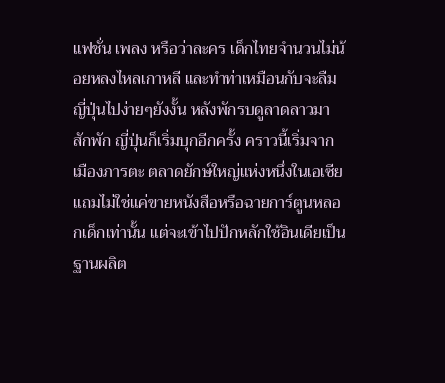แฟชั่น เพลง หรือว่าละคร เด็กไทยจำนวนไม่น้อยหลงไหลเกาหลี และทำท่าเหมือนกับจะลืมญี่ปุ่นไปง่ายๆยังงั้น หลังพักรบดูลาดลาวมาสักพัก ญี่ปุ่นก็เริ่มบุกอีกครั้ง คราวนี้เริ่มจากเมืองภารตะ ตลาดยักษ์ใหญ่แห่งหนึ่งในเอเซีย แถมไม่ใช่แค่ขายหนังสือหรือฉายการ์ตูนหลอกเด็กเท่านั้น แต่จะเข้าไปปักหลักใช้อินเดียเป็นฐานผลิต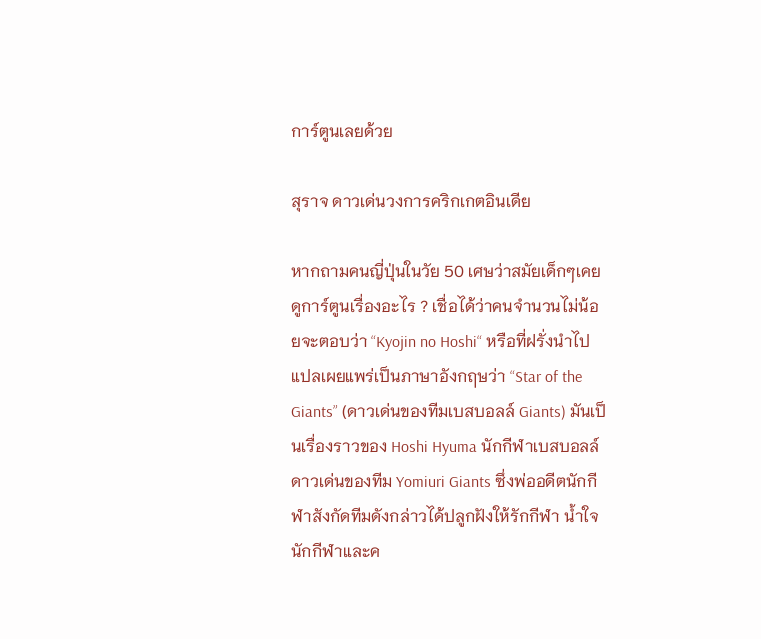การ์ตูนเลยด้วย

สุราจ ดาวเด่นวงการคริกเกตอินเดีย

หากถามคนญี่ปุ่นในวัย 50 เศษว่าสมัยเด็กๆเคยดูการ์ตูนเรื่องอะไร ? เชื่อได้ว่าคนจำนวนไม่น้อยจะตอบว่า “Kyojin no Hoshi“ หรือที่ฝรั่งนำไปแปลเผยแพร่เป็นภาษาอังกฤษว่า “Star of the Giants” (ดาวเด่นของทีมเบสบอลล์ Giants) มันเป็นเรื่องราวของ Hoshi Hyuma นักกีฬาเบสบอลล์ดาวเด่นของทีม Yomiuri Giants ซึ่งพ่ออดีตนักกีฬาสังกัดทีมดังกล่าวได้ปลูกฝังให้รักกีฬา น้ำใจนักกีฬาและค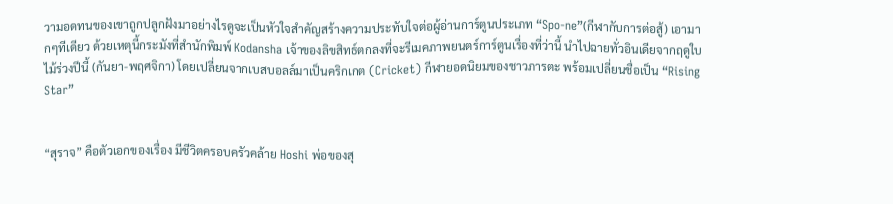วามอดทนของเขาถูกปลูกฝังมาอย่างไรดูจะเป็นหัวใจสำคัญสร้างความประทับใจต่อผู้อ่านการ์ตูนประเภท “Spo-ne”(กีฬากับการต่อสู้) เอามากๆทีเดียว ด้วยเหตุนี้กระมังที่สำนักพิมพ์ Kodansha เจ้าของลิขสิทธ์ตกลงที่จะรีเมคภาพยนตร์การ์ตูนเรื่องที่ว่านี้ นำไปฉายทั่วอินเดียจากฤดูใบไม้ร่วงปีนี้ (กันยา-พฤศจิกา) โดยเปลี่ยนจากเบสบอลล์มาเป็นคริกเกต (Cricket) กีฬายอดนิยมของชาวภารตะ พร้อมเปลี่ยนชื่อเป็น “Rising Star”


“สุราจ” คือตัวเอกของเรื่อง มีชีวิตครอบครัวคล้าย Hoshi พ่อของสุ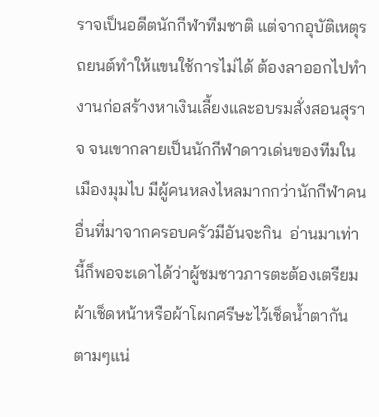ราจเป็นอดีตนักกีฬาทีมชาติ แต่จากอุบัติเหตุรถยนต์ทำให้แขนใช้การไม่ได้ ต้องลาออกไปทำงานก่อสร้างหาเงินเลี้ยงและอบรมสั่งสอนสุราจ จนเขากลายเป็นนักกีฬาดาวเด่นของทีมในเมืองมุมไบ มีผู้คนหลงไหลมากกว่านักกีฬาคนอื่นที่มาจากครอบครัวมีอันจะกิน  อ่านมาเท่านี้ก็พอจะเดาได้ว่าผู้ชมชาวภารตะต้องเตรียมผ้าเช็ดหน้าหรือผ้าโผกศรีษะไว้เช็ดน้ำตากันตามๆแน่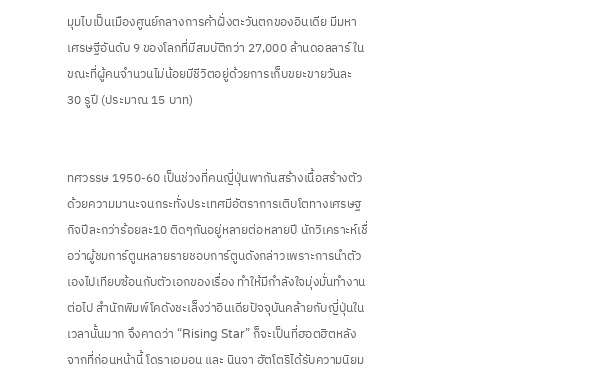มุมไบเป็นเมืองศูนย์กลางการค้าฝั่งตะวันตกของอินเดีย มีมหาเศรษฐีอันดับ 9 ของโลกที่มีสมบัติกว่า 27,000 ล้านดอลลาร์ ในขณะที่ผู้คนจำนวนไม่น้อยมีชีวิตอยู่ด้วยการเก็บขยะขายวันละ 30 รูปี (ประมาณ 15 บาท)


ทศวรรษ 1950-60 เป็นช่วงที่คนญี่ปุ่นพากันสร้างเนื้อสร้างตัวด้วยความมานะจนกระทั่งประเทศมีอัตราการเติบโตทางเศรษฐกิจปีละกว่าร้อยละ10 ติดๆกันอยู่หลายต่อหลายปี นักวิเคราะห์เชื่อว่าผู้ชมการ์ตูนหลายรายชอบการ์ตูนดังกล่าวเพราะการนำตัวเองไปเทียบซ้อนกับตัวเอกของเรื่อง ทำให้มีกำลังใจมุ่งมั่นทำงานต่อไป สำนักพิมพ์โคดังชะเล็งว่าอินเดียปัจจุบันคล้ายกับญี่ปุ่นในเวลานั้นมาก จึงคาดว่า “Rising Star” ก็จะเป็นที่ฮอตฮิตหลังจากที่ก่อนหน้านี้ โดราเอมอน และ นินจา ฮัตโตริได้รับความนิยม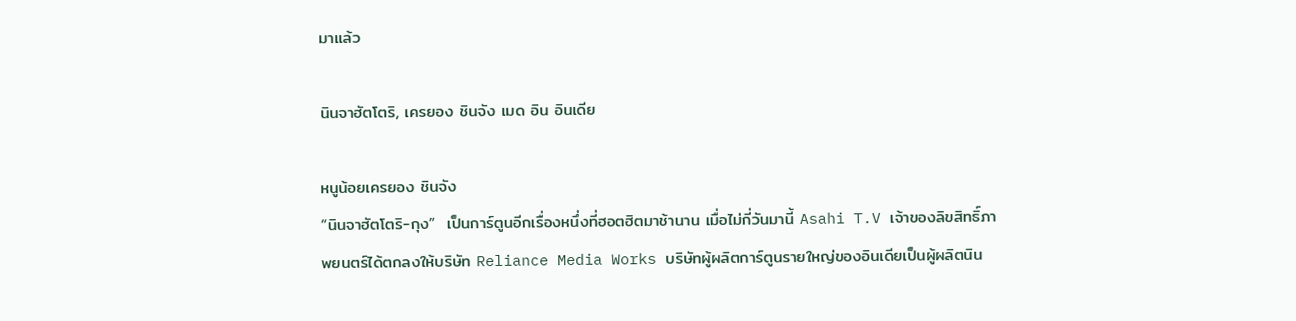มาแล้ว

นินจาฮัตโตริ, เครยอง ชินจัง เมด อิน อินเดีย

หนูน้อยเครยอง ชินจัง
“นินจาฮัตโตริ-กุง”  เป็นการ์ตูนอีกเรื่องหนึ่งที่ฮอตฮิตมาช้านาน เมื่อไม่กี่วันมานี้ Asahi T.V เจ้าของลิขสิทธิ์ภาพยนตร์ได้ตกลงให้บริษัท Reliance Media Works บริษัทผู้ผลิตการ์ตูนรายใหญ่ของอินเดียเป็นผู้ผลิตนิน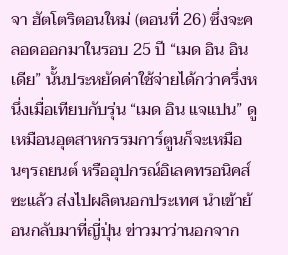จา ฮัตโตริตอนใหม่ (ตอนที่ 26) ซึ่งจะคลอดออกมาในรอบ 25 ปี “เมด อิน อินเดีย” นั้นประหยัดค่าใช้จ่ายได้กว่าครึ่งหนึ่งเมื่อเทียบกับรุ่น “เมด อิน แจแปน” ดูเหมือนอุตสาหกรรมการ์ตูนก็จะเหมือนๆรถยนต์ หรืออุปกรณ์อิเลคทรอนิคส์ซะแล้ว ส่งไปผลิตนอกประเทศ นำเข้าย้อนกลับมาที่ญี่ปุ่น ข่าวมาว่านอกจาก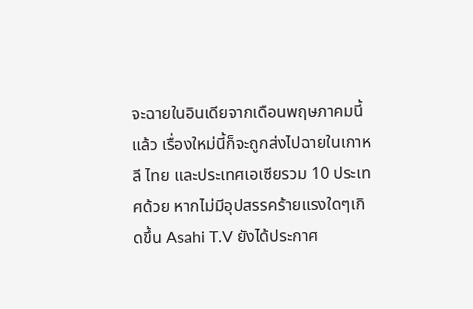จะฉายในอินเดียจากเดือนพฤษภาคมนี้แล้ว เรื่องใหม่นี้ก็จะถูกส่งไปฉายในเกาหลี ไทย และประเทศเอเซียรวม 10 ประเทศด้วย หากไม่มีอุปสรรคร้ายแรงใดๆเกิดขึ้น Asahi T.V ยังได้ประกาศ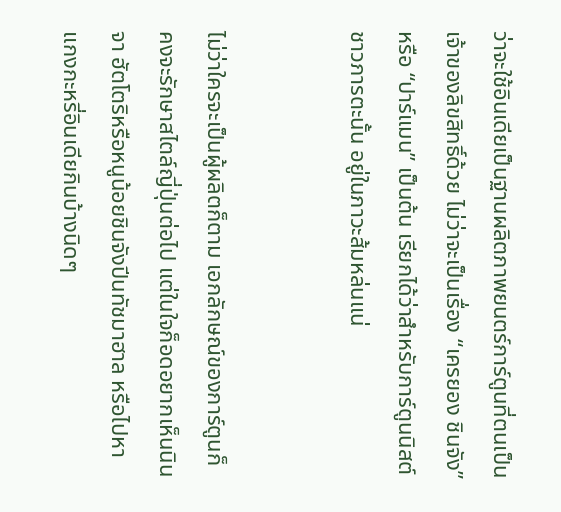ว่าจะใช้อินเดียเป็นฐานผลิตภาพยนตร์การ์ตูนที่ตนเป็นเจ้าของลิขสิทธิ์ด้วย ไม่ว่าจะเป็นเรื่อง “เครยอง ชินจัง” หรือ “ปาร์แมน” เป็นต้น เรียกได้ว่าสำหรับการ์ตูนนิสต์ชาวภารตะนั้น อยู่ในภาวะส้มหล่นแน่


ไม่ว่าใครจะเป็นผู้ผลิตก็ตาม เอกลักษณ์ของการ์ตูนก็คงจะรักษาสไตล์ญี่ปุ่นต่อไป แต่ในใจก็อดอยากเห็นนินจา ฮัตโตริหรือหนูน้อยชินจังปีนทัชมาฮาล หรือไปหาแกงกะหรี่อินเดียกินบ้างนิดๆ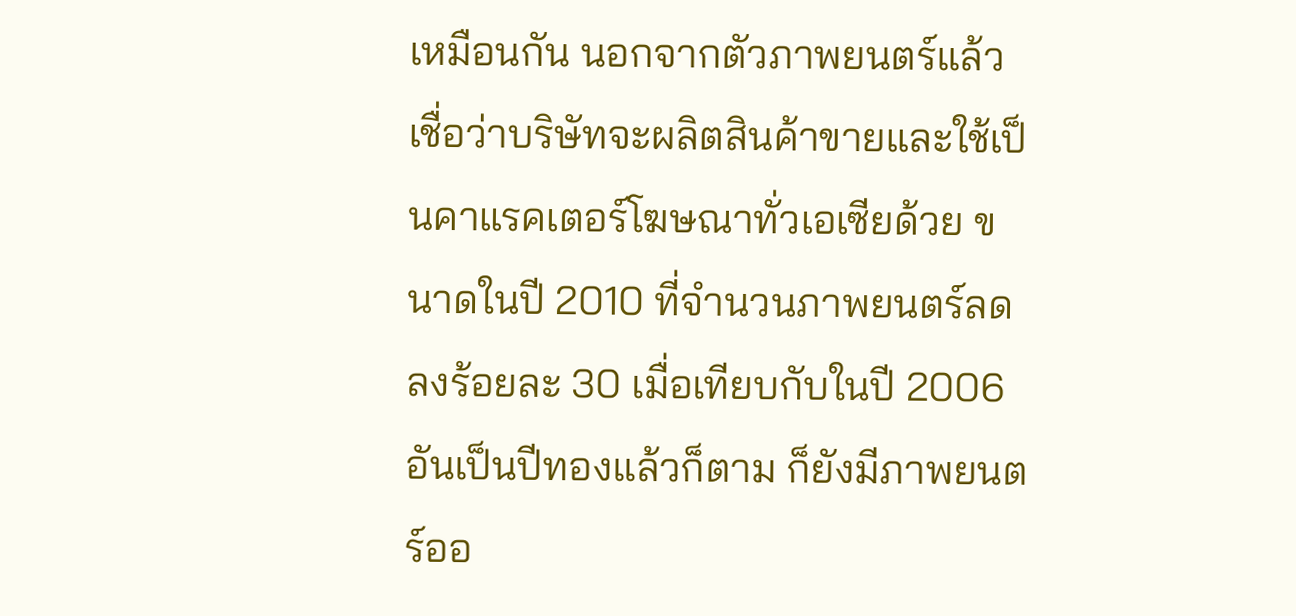เหมือนกัน นอกจากตัวภาพยนตร์แล้ว เชื่อว่าบริษัทจะผลิตสินค้าขายและใช้เป็นคาแรคเตอร์โฆษณาทั่วเอเซียด้วย ขนาดในปี 2010 ที่จำนวนภาพยนตร์ลดลงร้อยละ 30 เมื่อเทียบกับในปี 2006 อันเป็นปีทองแล้วก็ตาม ก็ยังมีภาพยนตร์ออ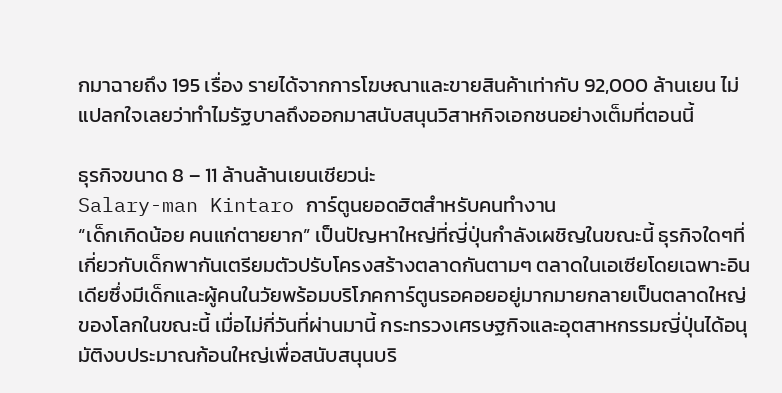กมาฉายถึง 195 เรื่อง รายได้จากการโฆษณาและขายสินค้าเท่ากับ 92,000 ล้านเยน ไม่แปลกใจเลยว่าทำไมรัฐบาลถึงออกมาสนับสนุนวิสาหกิจเอกชนอย่างเต็มที่ตอนนี้

ธุรกิจขนาด 8 – 11 ล้านล้านเยนเชียวน่ะ
Salary-man Kintaro การ์ตูนยอดฮิตสำหรับคนทำงาน
“เด็กเกิดน้อย คนแก่ตายยาก” เป็นปัญหาใหญ่ที่ญี่ปุ่นกำลังเผชิญในขณะนี้ ธุรกิจใดๆที่เกี่ยวกับเด็กพากันเตรียมตัวปรับโครงสร้างตลาดกันตามๆ ตลาดในเอเซียโดยเฉพาะอินเดียซึ่งมีเด็กและผู้คนในวัยพร้อมบริโภคการ์ตูนรอคอยอยู่มากมายกลายเป็นตลาดใหญ่ของโลกในขณะนี้ เมื่อไม่กี่วันที่ผ่านมานี้ กระทรวงเศรษฐกิจและอุตสาหกรรมญี่ปุ่นได้อนุมัติงบประมาณก้อนใหญ่เพื่อสนับสนุนบริ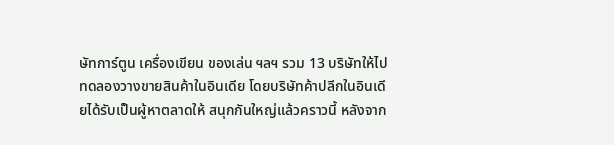ษัทการ์ตูน เครื่องเขียน ของเล่น ฯลฯ รวม 13 บริษัทให้ไปทดลองวางขายสินค้าในอินเดีย โดยบริษัทค้าปลีกในอินเดียได้รับเป็นผู้หาตลาดให้ สนุกกันใหญ่แล้วคราวนี้ หลังจาก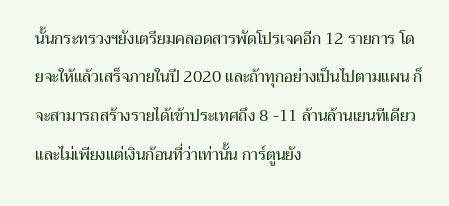นั้นกระทรวงฯยังเตรียมคลอดสารพัดโปรเจคอีก 12 รายการ โดยจะให้แล้วเสร็จภายในปี 2020 และถ้าทุกอย่างเป็นไปตามแผน ก็จะสามารถสร้างรายได้เข้าประเทศถึง 8 -11 ล้านล้านเยนทีเดียว และไม่เพียงแต่เงินก้อนที่ว่าเท่านั้น การ์ตูนยัง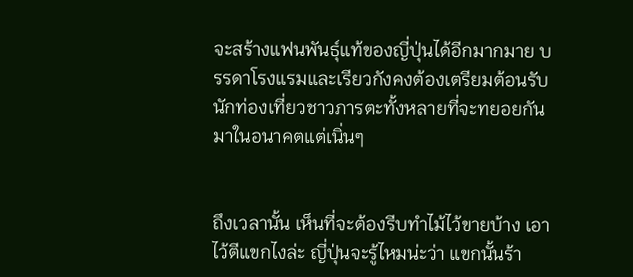จะสร้างแฟนพันธุ์แท้ของญี่ปุ่นได้อีกมากมาย บรรดาโรงแรมและเรียวกังคงต้องเตรียมต้อนรับนักท่องเที่ยวชาวภารตะทั้งหลายที่จะทยอยกันมาในอนาคตแต่เนิ่นๆ


ถึงเวลานั้น เห็นที่จะต้องรีบทำไม้ไว้ขายบ้าง เอาไว้ตีแขกไงล่ะ ญี่ปุ่นจะรู้ไหมน่ะว่า แขกนั้นร้า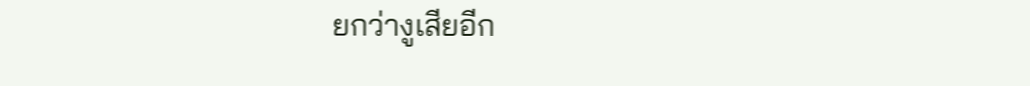ยกว่างูเสียอีก